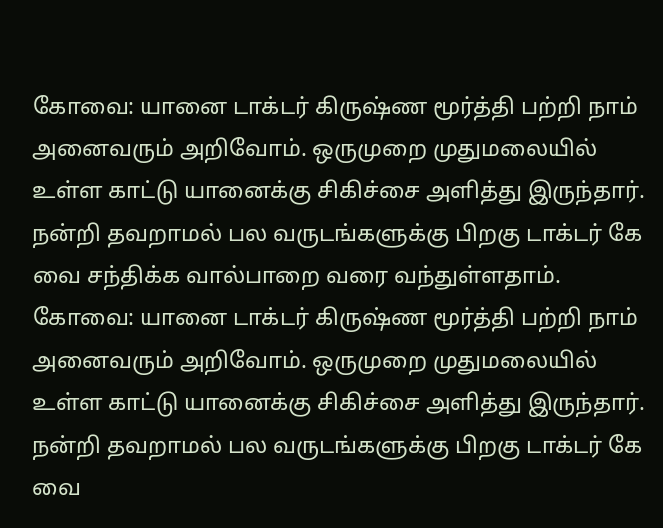கோவை: யானை டாக்டர் கிருஷ்ண மூர்த்தி பற்றி நாம் அனைவரும் அறிவோம். ஒருமுறை முதுமலையில் உள்ள காட்டு யானைக்கு சிகிச்சை அளித்து இருந்தார். நன்றி தவறாமல் பல வருடங்களுக்கு பிறகு டாக்டர் கே வை சந்திக்க வால்பாறை வரை வந்துள்ளதாம்.
கோவை: யானை டாக்டர் கிருஷ்ண மூர்த்தி பற்றி நாம் அனைவரும் அறிவோம். ஒருமுறை முதுமலையில் உள்ள காட்டு யானைக்கு சிகிச்சை அளித்து இருந்தார். நன்றி தவறாமல் பல வருடங்களுக்கு பிறகு டாக்டர் கே வை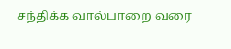சந்திக்க வால்பாறை வரை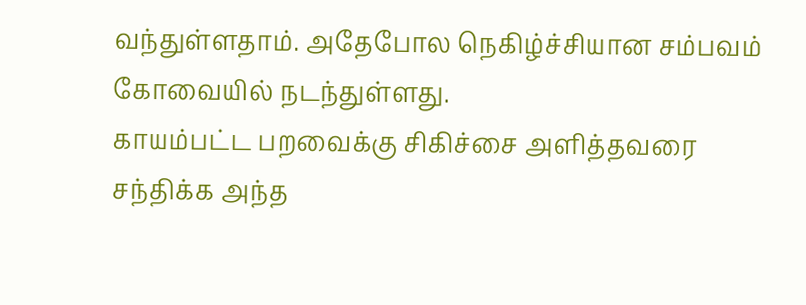வந்துள்ளதாம். அதேபோல நெகிழ்ச்சியான சம்பவம் கோவையில் நடந்துள்ளது.
காயம்பட்ட பறவைக்கு சிகிச்சை அளித்தவரை சந்திக்க அந்த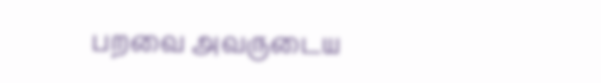பறவை அவருடைய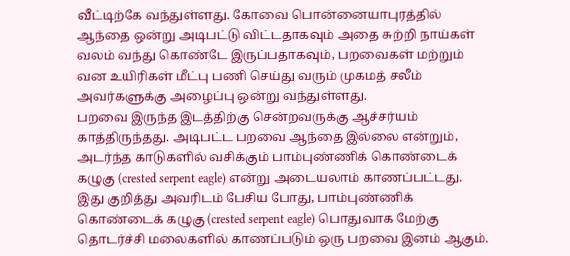வீட்டிற்கே வந்துள்ளது. கோவை பொன்னையாபுரத்தில் ஆந்தை ஒன்று அடிபட்டு விட்டதாகவும் அதை சுற்றி நாய்கள் வலம் வந்து கொண்டே இருப்பதாகவும், பறவைகள் மற்றும் வன உயிரிகள் மீட்பு பணி செய்து வரும் முகமத் சலீம் அவர்களுக்கு அழைப்பு ஒன்று வந்துள்ளது.
பறவை இருந்த இடத்திற்கு சென்றவருக்கு ஆச்சர்யம் காத்திருந்தது. அடிபட்ட பறவை ஆந்தை இல்லை என்றும், அடர்ந்த காடுகளில் வசிக்கும் பாம்புண்ணிக் கொண்டைக் கழுகு (crested serpent eagle) என்று அடையலாம் காணப்பட்டது.
இது குறித்து அவரிடம் பேசிய போது, பாம்புண்ணிக் கொண்டைக் கழுகு (crested serpent eagle) பொதுவாக மேற்கு தொடர்ச்சி மலைகளில் காணப்படும் ஒரு பறவை இனம் ஆகும்.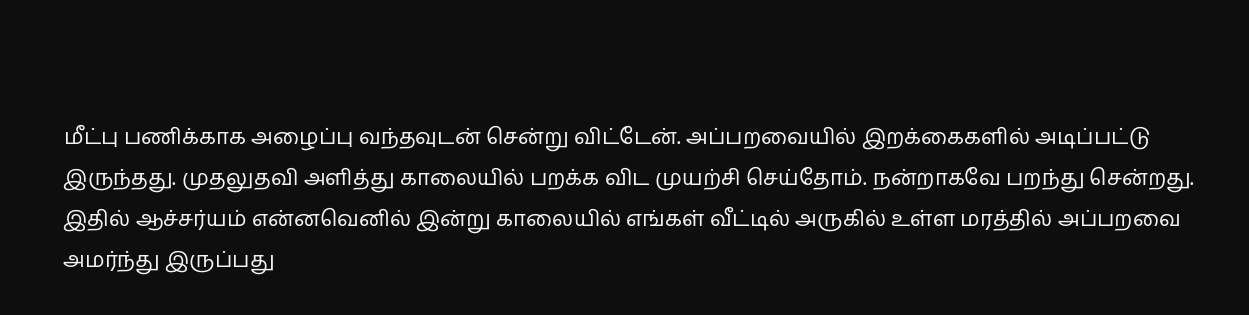மீட்பு பணிக்காக அழைப்பு வந்தவுடன் சென்று விட்டேன். அப்பறவையில் இறக்கைகளில் அடிப்பட்டு இருந்தது. முதலுதவி அளித்து காலையில் பறக்க விட முயற்சி செய்தோம். நன்றாகவே பறந்து சென்றது. இதில் ஆச்சர்யம் என்னவெனில் இன்று காலையில் எங்கள் வீட்டில் அருகில் உள்ள மரத்தில் அப்பறவை அமர்ந்து இருப்பது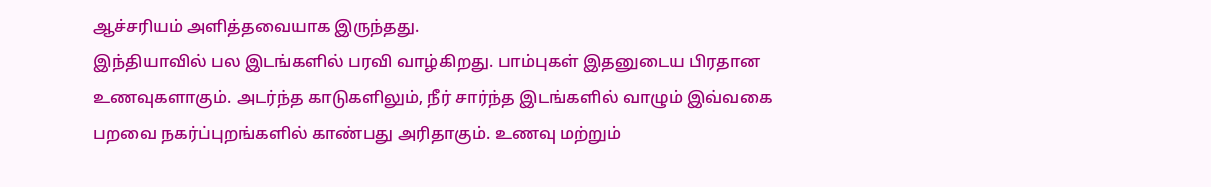ஆச்சரியம் அளித்தவையாக இருந்தது.
இந்தியாவில் பல இடங்களில் பரவி வாழ்கிறது. பாம்புகள் இதனுடைய பிரதான உணவுகளாகும். அடர்ந்த காடுகளிலும், நீர் சார்ந்த இடங்களில் வாழும் இவ்வகை பறவை நகர்ப்புறங்களில் காண்பது அரிதாகும். உணவு மற்றும்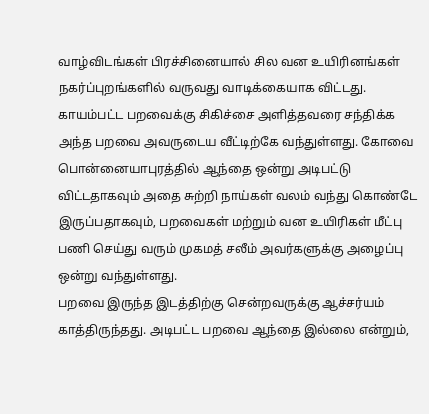வாழ்விடங்கள் பிரச்சினையால் சில வன உயிரினங்கள் நகர்ப்புறங்களில் வருவது வாடிக்கையாக விட்டது.
காயம்பட்ட பறவைக்கு சிகிச்சை அளித்தவரை சந்திக்க அந்த பறவை அவருடைய வீட்டிற்கே வந்துள்ளது. கோவை பொன்னையாபுரத்தில் ஆந்தை ஒன்று அடிபட்டு விட்டதாகவும் அதை சுற்றி நாய்கள் வலம் வந்து கொண்டே இருப்பதாகவும், பறவைகள் மற்றும் வன உயிரிகள் மீட்பு பணி செய்து வரும் முகமத் சலீம் அவர்களுக்கு அழைப்பு ஒன்று வந்துள்ளது.
பறவை இருந்த இடத்திற்கு சென்றவருக்கு ஆச்சர்யம் காத்திருந்தது. அடிபட்ட பறவை ஆந்தை இல்லை என்றும்,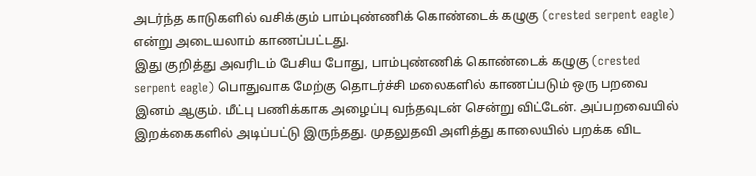அடர்ந்த காடுகளில் வசிக்கும் பாம்புண்ணிக் கொண்டைக் கழுகு (crested serpent eagle) என்று அடையலாம் காணப்பட்டது.
இது குறித்து அவரிடம் பேசிய போது, பாம்புண்ணிக் கொண்டைக் கழுகு (crested serpent eagle) பொதுவாக மேற்கு தொடர்ச்சி மலைகளில் காணப்படும் ஒரு பறவை இனம் ஆகும். மீட்பு பணிக்காக அழைப்பு வந்தவுடன் சென்று விட்டேன். அப்பறவையில் இறக்கைகளில் அடிப்பட்டு இருந்தது. முதலுதவி அளித்து காலையில் பறக்க விட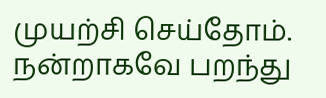முயற்சி செய்தோம். நன்றாகவே பறந்து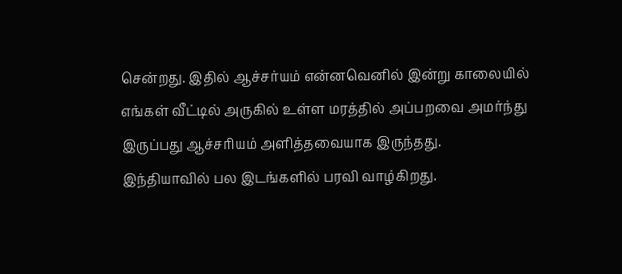சென்றது. இதில் ஆச்சர்யம் என்னவெனில் இன்று காலையில் எங்கள் வீட்டில் அருகில் உள்ள மரத்தில் அப்பறவை அமர்ந்து இருப்பது ஆச்சரியம் அளித்தவையாக இருந்தது.
இந்தியாவில் பல இடங்களில் பரவி வாழ்கிறது.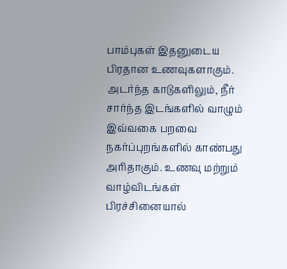பாம்புகள் இதனுடைய பிரதான உணவுகளாகும். அடர்ந்த காடுகளிலும், நீர் சார்ந்த இடங்களில் வாழும் இவ்வகை பறவை நகர்ப்புறங்களில் காண்பது அரிதாகும். உணவு மற்றும் வாழ்விடங்கள் பிரச்சினையால்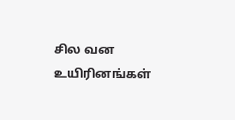சில வன உயிரினங்கள்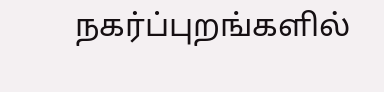நகர்ப்புறங்களில்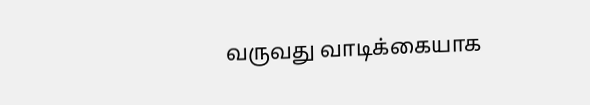வருவது வாடிக்கையாக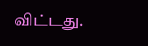விட்டது.